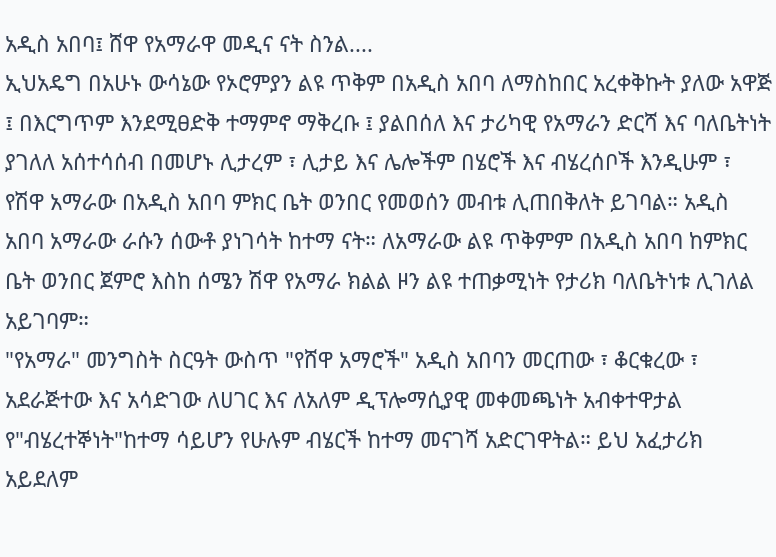አዲስ አበባ፤ ሸዋ የአማራዋ መዲና ናት ስንል....
ኢህአዴግ በአሁኑ ውሳኔው የኦሮምያን ልዩ ጥቅም በአዲስ አበባ ለማስከበር አረቀቅኩት ያለው አዋጅ ፤ በእርግጥም እንደሚፀድቅ ተማምኖ ማቅረቡ ፤ ያልበሰለ እና ታሪካዊ የአማራን ድርሻ እና ባለቤትነት ያገለለ አሰተሳሰብ በመሆኑ ሊታረም ፣ ሊታይ እና ሌሎችም በሄሮች እና ብሄረሰቦች እንዲሁም ፣ የሽዋ አማራው በአዲስ አበባ ምክር ቤት ወንበር የመወሰን መብቱ ሊጠበቅለት ይገባል። አዲስ አበባ አማራው ራሱን ሰውቶ ያነገሳት ከተማ ናት። ለአማራው ልዩ ጥቅምም በአዲስ አበባ ከምክር ቤት ወንበር ጀምሮ እስከ ሰሜን ሽዋ የአማራ ክልል ዞን ልዩ ተጠቃሚነት የታሪክ ባለቤትነቱ ሊገለል አይገባም።
"የአማራ" መንግስት ስርዓት ውስጥ "የሸዋ አማሮች" አዲስ አበባን መርጠው ፣ ቆርቁረው ፣ አደራጅተው እና አሳድገው ለሀገር እና ለአለም ዲፕሎማሲያዊ መቀመጫነት አብቀተዋታል የ"ብሄረተኞነት"ከተማ ሳይሆን የሁሉም ብሄርች ከተማ መናገሻ አድርገዋትል። ይህ አፈታሪክ አይደለም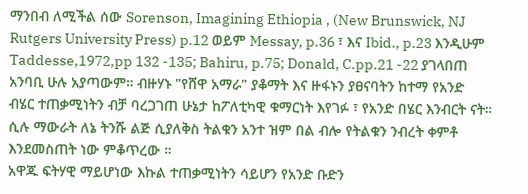ማንበብ ለሚችል ሰው Sorenson, Imagining Ethiopia , (New Brunswick, NJ Rutgers University Press) p.12 ወይም Messay, p.36 ፣ እና Ibid., p.23 እንዲሁም Taddesse,1972,pp 132 -135; Bahiru, p.75; Donald, C.pp.21 -22 ያገላበጠ አንባቢ ሁሉ አያጣውም። ብዙሃኑ "የሸዋ አማራ" ያቆማት እና ዙፋኑን ያፀናባትን ከተማ የአንድ ብሄር ተጠቃሚነትን ብቻ ባረጋገጠ ሁኔታ ከፖለቲካዊ ቁማርነት እየገፉ ፣ የአንድ በሄር እንብርት ናት። ሲሉ ማውራት ለኔ ትንሹ ልጅ ሲያለቅስ ትልቁን አንተ ዝም በል ብሎ የትልቁን ንብረት ቀምቶ እንደመስጠት ነው ምቆጥረው ።
አዋጁ ፍትሃዊ ማይሆነው እኩል ተጠቃሚነትን ሳይሆን የአንድ ቡድን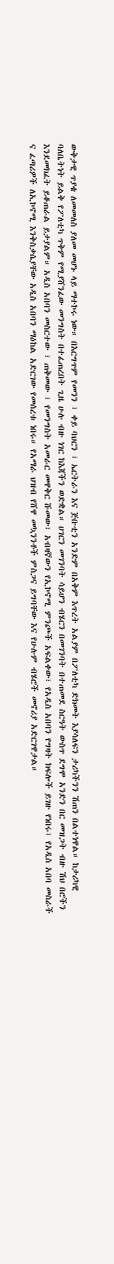ውቅታዊ ጥያቄ ለመመለስ ያለመ መሆኑ ላይ ማተኮሩ ነው። በእርግጥም የመንን ፣ ቀይ ባህርን ፣ ኤርትራን እና ጅቡቲን አንድም በአቅም እጥረት አልያም በፖለቲካ ድክመት እያሳለፍን ታሪካችንን ሽጠን በልተነዋል። ከታሪካዊ ባለቤትነት ይልቅ የፖለቲካ ጥቅም የሚያሸንፈው መንግስት በተፈጠረበት ጊዜ ሁሉ ብዙ ነገር ከእጃችን ወድቋል። ሀገርን መገንባት ሳይሆን ብሄርን በመገንባት በተጠመደ ስርዓት ውስጥ ደግሞ አንድን በር መዝጋት ብዙ ሽህ በሮችን እንደመክፈት ይቆጠራል ይታያልም። አዲስ አበባን መስርተው ፣ ጠቅመው ፣ የመንግስት አመራር መዋቅር ሹመው፣ አብዛኛውን የኢኮኖሚ ምንጮች አፍልቀው፣ የአዲስ አበባን የግዛት ክፍሎች ይገዙ የነበሩ፣ የአዲስ አበባ መስራች ና ፈጣሪዎች ለኢኮኖሚ እንቅስቃሴያቸው አዲስ አበባን ማዕከል አድርገው የመሰረቱ ነበሩ። የአማራ ህዝብ የሸዋ መኳንንቶች ምስጋና ይግባቸው እና የሁሉም ብሄሮች መኖሪያ አድርገዋታል።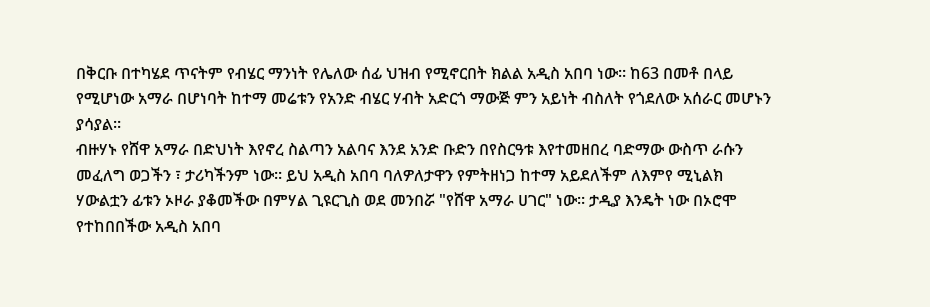በቅርቡ በተካሄደ ጥናትም የብሄር ማንነት የሌለው ሰፊ ህዝብ የሚኖርበት ክልል አዲስ አበባ ነው። ከ63 በመቶ በላይ የሚሆነው አማራ በሆነባት ከተማ መሬቱን የአንድ ብሄር ሃብት አድርጎ ማውጅ ምን አይነት ብስለት የጎደለው አሰራር መሆኑን ያሳያል።
ብዙሃኑ የሸዋ አማራ በድህነት እየኖረ ስልጣን አልባና እንደ አንድ ቡድን በየስርዓቱ እየተመዘበረ ባድማው ውስጥ ራሱን መፈለግ ወጋችን ፣ ታሪካችንም ነው። ይህ አዲስ አበባ ባለዎለታዋን የምትዘነጋ ከተማ አይደለችም ለእምየ ሚኒልክ ሃውልቷን ፊቱን ኦዞራ ያቆመችው በምሃል ጊዩርጊስ ወደ መንበሯ "የሸዋ አማራ ሀገር" ነው። ታዲያ እንዴት ነው በኦሮሞ የተከበበችው አዲስ አበባ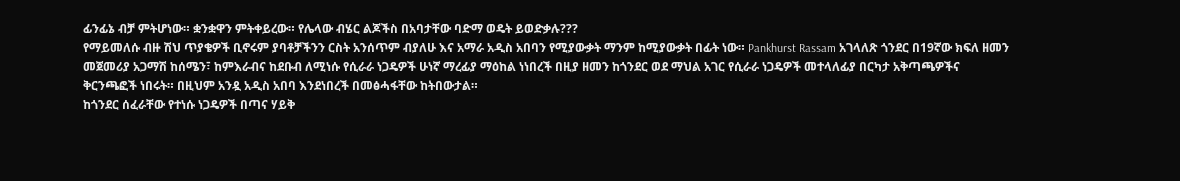ፊንፊኔ ብቻ ምትሆነው። ቋንቋዋን ምትቀይረው። የሌላው ብሄር ልጆችስ በአባታቸው ባድማ ወዴት ይወድቃሉ???
የማይመለሱ ብዙ ሽህ ጥያቄዎች ቢኖሩም ያባቶቻችንን ርስት አንሰጥም ብያለሁ እና አማራ አዲስ አበባን የሚያውቃት ማንም ከሚያውቃት በፊት ነው። Pankhurst Rassam አገላለጽ ጎንደር በ19ኛው ክፍለ ዘመን መጀመሪያ አጋማሽ ከሰሜን፣ ከምእራብና ከደቡብ ለሚነሱ የሲራራ ነጋዴዎች ሁነኛ ማረፊያ ማዕከል ነነበረች በዚያ ዘመን ከጎንደር ወደ ማህል አገር የሲራራ ነጋዴዎች መተላለፊያ በርካታ አቅጣጫዎችና ቅርንጫፎች ነበሩት። በዚህም አንዷ አዲስ አበባ እንደነበረች በመፅሓፋቸው ከትበውታል።
ከጎንደር ሰፈራቸው የተነሱ ነጋዴዎች በጣና ሃይቅ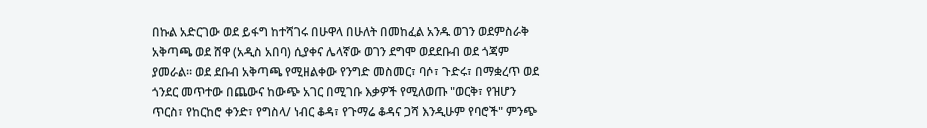በኩል አድርገው ወደ ይፋግ ከተሻገሩ በሁዋላ በሁለት በመከፈል አንዱ ወገን ወደምስራቅ አቅጣጫ ወደ ሸዋ (አዲስ አበባ) ሲያቀና ሌላኛው ወገን ደግሞ ወደደቡብ ወደ ጎጃም ያመራል። ወደ ደቡብ አቅጣጫ የሚዘልቀው የንግድ መስመር፣ ባሶ፣ ጉድሩ፣ በማቋረጥ ወደ ጎንደር መጥተው በጨውና ከውጭ አገር በሚገቡ እቃዎች የሚለወጡ "ወርቅ፣ የዝሆን ጥርስ፣ የከርከሮ ቀንድ፣ የግስላ/ ነብር ቆዳ፣ የጉማሬ ቆዳና ጋሻ እንዲሁም የባሮች" ምንጭ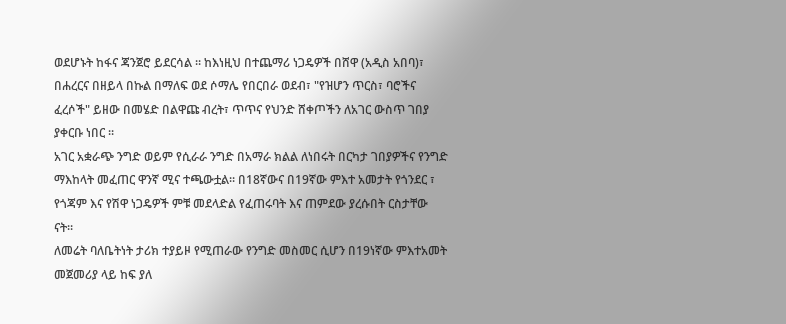ወደሆኑት ከፋና ጃንጀሮ ይደርሳል ። ከእነዚህ በተጨማሪ ነጋዴዎች በሸዋ (አዲስ አበባ)፣ በሐረርና በዘይላ በኩል በማለፍ ወደ ሶማሌ የበርበራ ወደብ፣ "የዝሆን ጥርስ፣ ባሮችና ፈረሶች" ይዘው በመሄድ በልዋጩ ብረት፣ ጥጥና የህንድ ሸቀጦችን ለአገር ውስጥ ገበያ ያቀርቡ ነበር ።
አገር አቋራጭ ንግድ ወይም የሲራራ ንግድ በአማራ ክልል ለነበሩት በርካታ ገበያዎችና የንግድ ማእከላት መፈጠር ዋንኛ ሚና ተጫውቷል። በ18ኛውና በ19ኛው ምእተ አመታት የጎንደር ፣ የጎጃም እና የሽዋ ነጋዴዎች ምቹ መደላድል የፈጠሩባት እና ጠምደው ያረሱበት ርስታቸው ናት።
ለመሬት ባለቤትነት ታሪክ ተያይዞ የሚጠራው የንግድ መስመር ሲሆን በ19ነኛው ምእተአመት መጀመሪያ ላይ ከፍ ያለ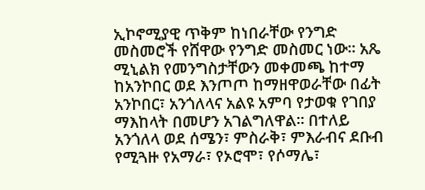ኢኮኖሚያዊ ጥቅም ከነበራቸው የንግድ መስመሮች የሸዋው የንግድ መስመር ነው። አጼ ሚኒልክ የመንግስታቸውን መቀመጫ ከተማ ከአንኮበር ወደ እንጦጦ ከማዘዋወራቸው በፊት አንኮበር፣ አንጎለላና አልዩ አምባ የታወቁ የገበያ ማእከላት በመሆን አገልግለዋል። በተለይ አንጎለላ ወደ ሰሜን፣ ምስራቅ፣ ምእራብና ደቡብ የሚጓዙ የአማራ፣ የኦሮሞ፣ የሶማሌ፣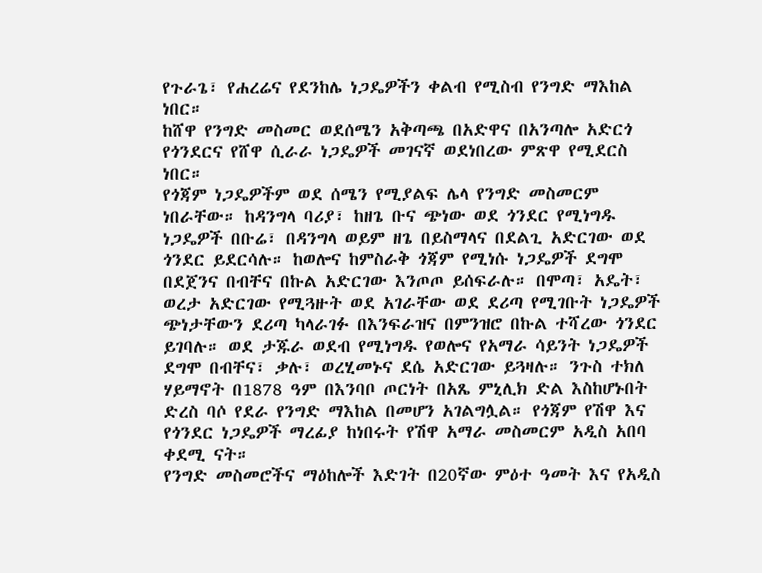የጉራጌ፣ የሐረሬና የደንከሌ ነጋዴዎችን ቀልብ የሚስብ የንግድ ማእከል ነበር።
ከሸዋ የንግድ መስመር ወደሰሜን አቅጣጫ በአድዋና በአንጣሎ አድርጎ የጎንደርና የሸዋ ሲራራ ነጋዴዎች መገናኛ ወደነበረው ምጽዋ የሚደርስ ነበር።
የጎጃም ነጋዴዎችም ወደ ሰሜን የሚያልፍ ሌላ የንግድ መስመርም ነበራቸው። ከዳንግላ ባሪያ፣ ከዘጌ ቡና ጭነው ወደ ጎንደር የሚነግዱ ነጋዴዎች በቡሬ፣ በዳንግላ ወይም ዘጌ በይስማላና በደልጊ አድርገው ወደ ጎንደር ይደርሳሉ። ከወሎና ከምስራቅ ጎጃም የሚነሱ ነጋዴዎች ደግሞ በደጀንና በብቸና በኩል አድርገው እንጦጦ ይሰፍራሉ። በሞጣ፣ አዴት፣ ወረታ አድርገው የሚጓዙት ወደ አገራቸው ወደ ደሪጣ የሚገቡት ነጋዴዎች ጭነታቸውን ደሪጣ ካላራገፉ በእንፍራዝና በምንዝሮ በኩል ተሻረው ጎንደር ይገባሉ። ወደ ታጁራ ወደብ የሚነግዱ የወሎና የአማራ ሳይንት ነጋዴዎች ደግሞ በብቸና፣ ቃሉ፣ ወረሂመኑና ደሴ አድርገው ይጓዛሉ። ንጉስ ተክለ ሃይማኖት በ1878 ዓም በእንባቦ ጦርነት በአጼ ምኒሊክ ድል እስከሆኑበት ድረስ ባሶ የደራ የንግድ ማእከል በመሆን አገልግሏል። የጎጃም የሽዋ እና የጎንደር ነጋዴዎች ማረፊያ ከነበሩት የሽዋ አማራ መስመርም አዲስ አበባ ቀደሚ ናት።
የንግድ መስመሮችና ማዕከሎች እድገት በ20ኛው ምዕተ ዓመት እና የአዲስ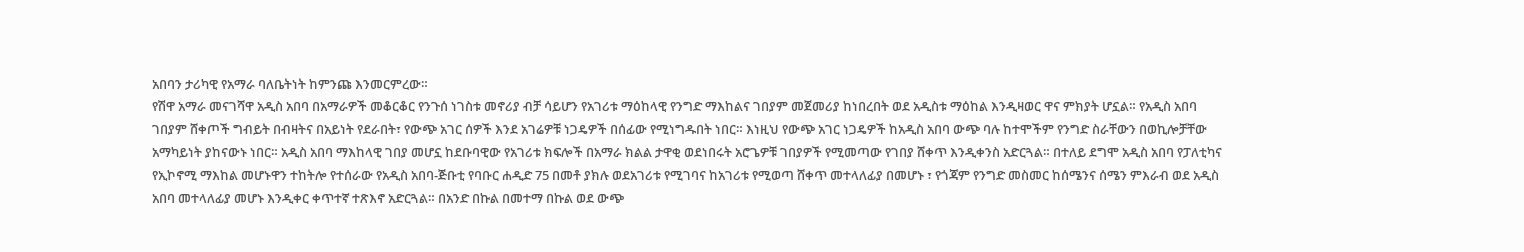አበባን ታሪካዊ የአማራ ባለቤትነት ከምንጩ እንመርምረው።
የሽዋ አማራ መናገሻዋ አዲስ አበባ በአማራዎች መቆርቆር የንጉሰ ነገስቱ መኖሪያ ብቻ ሳይሆን የአገሪቱ ማዕከላዊ የንግድ ማእከልና ገበያም መጀመሪያ ከነበረበት ወደ አዲስቱ ማዕከል እንዲዛወር ዋና ምክያት ሆኗል። የአዲስ አበባ ገበያም ሸቀጦች ግብይት በብዛትና በአይነት የደራበት፣ የውጭ አገር ሰዎች እንደ አገሬዎቹ ነጋዴዎች በሰፊው የሚነግዱበት ነበር። እነዚህ የውጭ አገር ነጋዴዎች ከአዲስ አበባ ውጭ ባሉ ከተሞችም የንግድ ስራቸውን በወኪሎቻቸው አማካይነት ያከናውኑ ነበር። አዲስ አበባ ማእከላዊ ገበያ መሆኗ ከደቡባዊው የአገሪቱ ክፍሎች በአማራ ክልል ታዋቂ ወደነበሩት አሮጌዎቹ ገበያዎች የሚመጣው የገበያ ሸቀጥ እንዲቀንስ አድርጓል። በተለይ ደግሞ አዲስ አበባ የፓለቲካና የኢኮኖሚ ማእከል መሆኑዋን ተከትሎ የተሰራው የአዲስ አበባ-ጅቡቲ የባቡር ሐዲድ 75 በመቶ ያክሉ ወደአገሪቱ የሚገባና ከአገሪቱ የሚወጣ ሸቀጥ መተላለፊያ በመሆኑ ፣ የጎጃም የንግድ መስመር ከሰሜንና ሰሜን ምእራብ ወደ አዲስ አበባ መተላለፊያ መሆኑ እንዲቀር ቀጥተኛ ተጽእኖ አድርጓል። በአንድ በኩል በመተማ በኩል ወደ ውጭ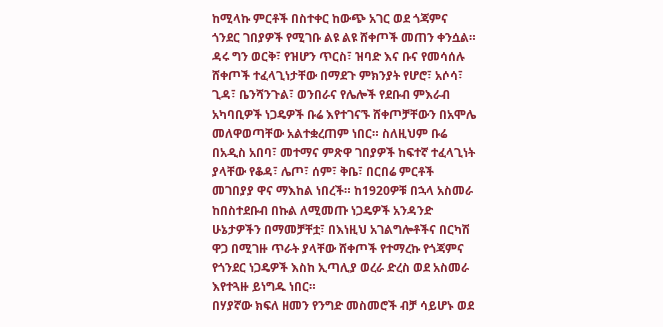ከሚላኩ ምርቶች በስተቀር ከውጭ አገር ወደ ጎጃምና ጎንደር ገበያዎች የሚገቡ ልዩ ልዩ ሸቀጦች መጠን ቀንሷል።
ዳሩ ግን ወርቅ፣ የዝሆን ጥርስ፣ ዝባድ እና ቡና የመሳሰሉ ሸቀጦች ተፈላጊነታቸው በማደጉ ምክንያት የሆሮ፣ አሶሳ፣ ጊዳ፣ ቤንሻንጉል፣ ወንበራና የሌሎች የደቡብ ምእራብ አካባቢዎች ነጋዴዎች ቡሬ እየተገናኙ ሸቀጦቻቸውን በአሞሌ መለዋወጣቸው አልተቋረጠም ነበር። ስለዚህም ቡሬ በአዲስ አበባ፣ መተማና ምጽዋ ገበያዎች ከፍተኛ ተፈላጊነት ያላቸው የቆዳ፣ ሌጦ፣ ሰም፣ ቅቤ፣ በርበሬ ምርቶች መገበያያ ዋና ማእከል ነበረች። ከ1920ዎቹ በኋላ አስመራ ከበስተደቡብ በኩል ለሚመጡ ነጋዴዎች አንዳንድ ሁኔታዎችን በማመቻቸቷ፣ በእነዚህ አገልግሎቶችና በርካሽ ዋጋ በሚገዙ ጥራት ያላቸው ሸቀጦች የተማረኩ የጎጃምና የጎንደር ነጋዴዎች እስከ ኢጣሊያ ወረራ ድረስ ወደ አስመራ እየተጓዙ ይነግዱ ነበር።
በሃያኛው ክፍለ ዘመን የንግድ መስመሮች ብቻ ሳይሆኑ ወደ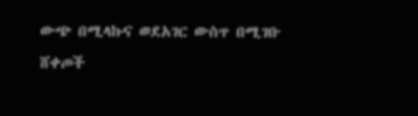ውጭ በሚላኩና ወደአገር ውስጥ በሚገቡ ሸቀጦች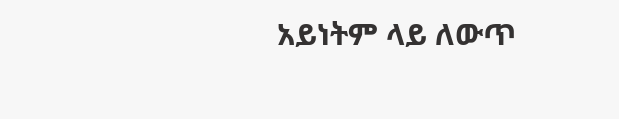አይነትም ላይ ለውጥ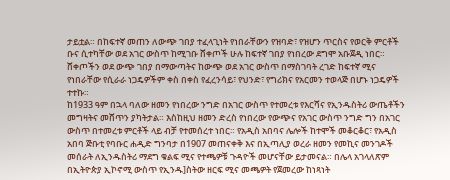ታይቷል። በከፍተኛ መጠን ለውጭ ገበያ ተፈላጊነት የነበራቸውን የዝባድ፣ የዝሆን ጥርስና የወርቅ ምርቶች ቡና ሲተካቸው ወደ አገር ውስጥ ከሚገቡ ሸቀጦች ሁሉ ከፍተኛ ገበያ የነበረው ደግሞ አቡጀዲ ነበር። ሸቀጦችን ወደ ውጭ ገበያ በማውጣትና ከውጭ ወደ አገር ውስጥ በማስገባት ረገድ ከፍተኛ ሚና የነበራቸው የሲራራ ነጋዴዎችም ቀስ በቀስ የፈረንሳይ፣ የህንድ፣ የግሪክና የአርመን ተወላጅ በሆኑ ነጋዴዎች ተተኩ።
ከ1933 ዓም በኋላ ባለው ዘመን የነበረው ንግድ በአገር ውስጥ የተመረቱ የእርሻና የኢንዱስትሪ ውጤቶችን መግዛትና መሸጥን ያካትታል። እስከዚህ ዘመን ድረስ የነበረው የውጭና የአገር ውስጥ ንግድ ግን በአገር ውስጥ በተመረቱ ምርቶች ላይ ብቻ የተመሰረተ ነበር። የአዲስ አበባና ሌሎች ከተሞች መቆርቆር፣ የአዲስ አበባ ጅቡቲ የባቡር ሐዲድ ግንባታ በ1907 መጠናቀቅ እና በኢጣሊያ ወረራ ዘመን የመኪና መንገዶች መሰራት ለኢንዱስትሪ ማደግ ቁልፍ ሚና የተጫዎቹ ጉዳዮች መሆናቸው ይታመናል። በሌላ አገላለጽም በኢትዮጵያ ኢኮኖሚ ውስጥ የኢንዱ]ስትው ዘርፍ ሚና መጫዎት የጀመረው ከነጻነት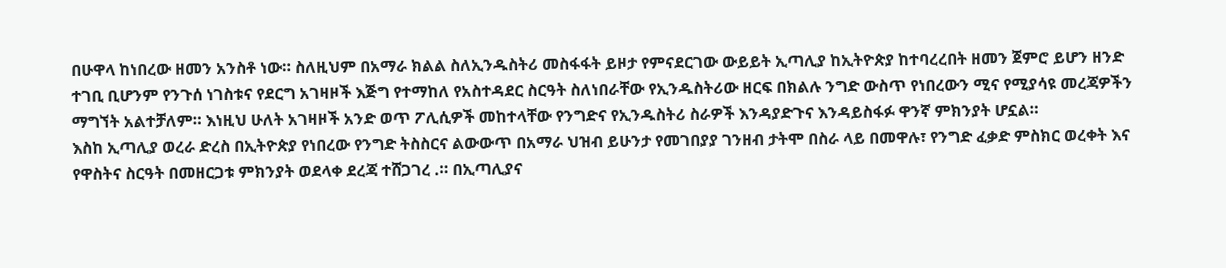በሁዋላ ከነበረው ዘመን አንስቶ ነው። ስለዚህም በአማራ ክልል ስለኢንዱስትሪ መስፋፋት ይዞታ የምናደርገው ውይይት ኢጣሊያ ከኢትዮጵያ ከተባረረበት ዘመን ጀምሮ ይሆን ዘንድ ተገቢ ቢሆንም የንጉሰ ነገስቱና የደርግ አገዛዞች እጅግ የተማከለ የአስተዳደር ስርዓት ስለነበራቸው የኢንዱስትሪው ዘርፍ በክልሉ ንግድ ውስጥ የነበረውን ሚና የሚያሳዩ መረጃዎችን ማግኘት አልተቻለም። እነዚህ ሁለት አገዛዞች አንድ ወጥ ፖሊሲዎች መከተላቸው የንግድና የኢንዱስትሪ ስራዎች እንዳያድጉና እንዳይስፋፉ ዋንኛ ምክንያት ሆኗል።
እስከ ኢጣሊያ ወረራ ድረስ በኢትዮጵያ የነበረው የንግድ ትስስርና ልውውጥ በአማራ ህዝብ ይሁንታ የመገበያያ ገንዘብ ታትሞ በስራ ላይ በመዋሉ፣ የንግድ ፈቃድ ምስክር ወረቀት እና የዋስትና ስርዓት በመዘርጋቱ ምክንያት ወደላቀ ደረጃ ተሸጋገረ .። በኢጣሊያና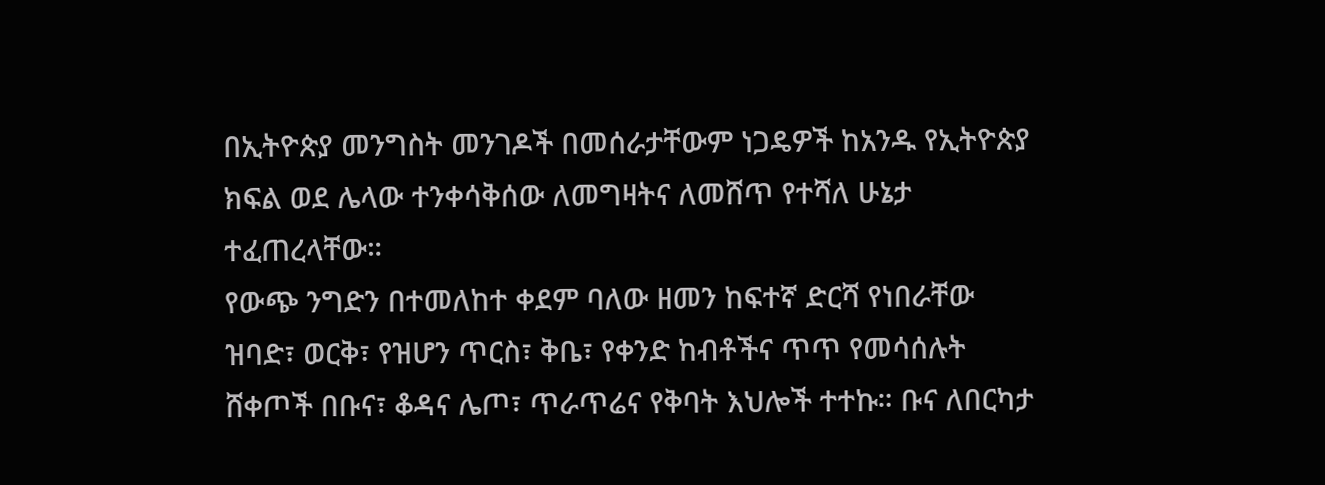በኢትዮጵያ መንግስት መንገዶች በመሰራታቸውም ነጋዴዎች ከአንዱ የኢትዮጵያ ክፍል ወደ ሌላው ተንቀሳቅሰው ለመግዛትና ለመሸጥ የተሻለ ሁኔታ ተፈጠረላቸው።
የውጭ ንግድን በተመለከተ ቀደም ባለው ዘመን ከፍተኛ ድርሻ የነበራቸው ዝባድ፣ ወርቅ፣ የዝሆን ጥርስ፣ ቅቤ፣ የቀንድ ከብቶችና ጥጥ የመሳሰሉት ሸቀጦች በቡና፣ ቆዳና ሌጦ፣ ጥራጥሬና የቅባት እህሎች ተተኩ። ቡና ለበርካታ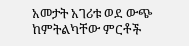አመታት አገሪቱ ወደ ውጭ ከምትልካቸው ምርቶች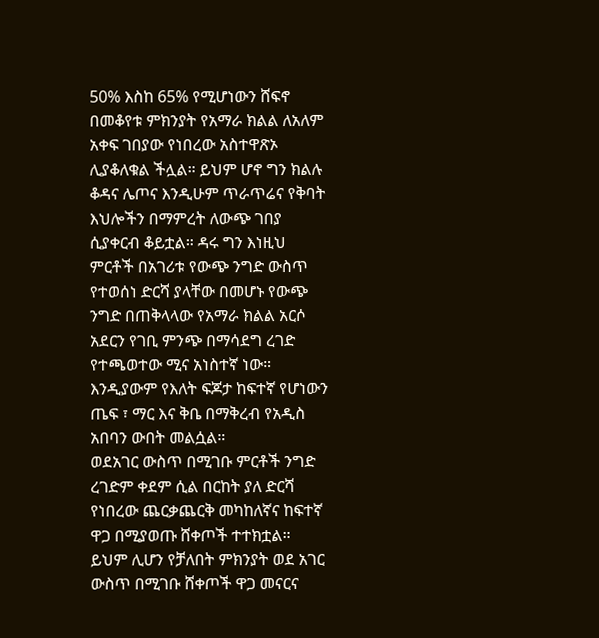50% እስከ 65% የሚሆነውን ሸፍኖ በመቆየቱ ምክንያት የአማራ ክልል ለአለም አቀፍ ገበያው የነበረው አስተዋጽኦ ሊያቆለቁል ችሏል። ይህም ሆኖ ግን ክልሉ ቆዳና ሌጦና እንዲሁም ጥራጥሬና የቅባት እህሎችን በማምረት ለውጭ ገበያ ሲያቀርብ ቆይቷል። ዳሩ ግን እነዚህ ምርቶች በአገሪቱ የውጭ ንግድ ውስጥ የተወሰነ ድርሻ ያላቸው በመሆኑ የውጭ ንግድ በጠቅላላው የአማራ ክልል አርሶ አደርን የገቢ ምንጭ በማሳደግ ረገድ የተጫወተው ሚና አነስተኛ ነው። እንዲያውም የእለት ፍጆታ ከፍተኛ የሆነውን ጤፍ ፣ ማር እና ቅቤ በማቅረብ የአዲስ አበባን ውበት መልሷል።
ወደአገር ውስጥ በሚገቡ ምርቶች ንግድ ረገድም ቀደም ሲል በርከት ያለ ድርሻ የነበረው ጨርቃጨርቅ መካከለኛና ከፍተኛ ዋጋ በሚያወጡ ሸቀጦች ተተክቷል። ይህም ሊሆን የቻለበት ምክንያት ወደ አገር ውስጥ በሚገቡ ሸቀጦች ዋጋ መናርና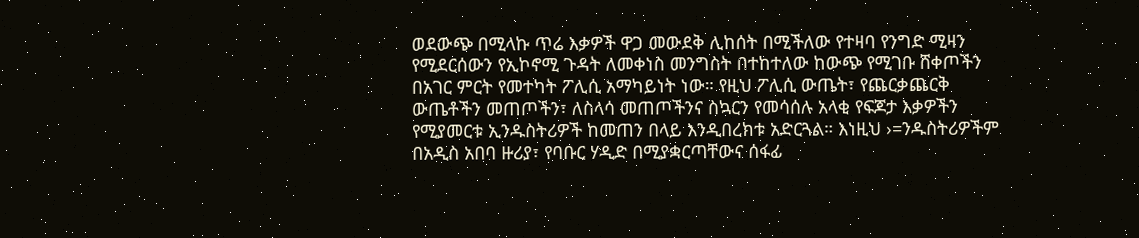ወደውጭ በሚላኩ ጥሬ እቃዎች ዋጋ መውደቅ ሊከሰት በሚችለው የተዛባ የንግድ ሚዛን የሚደርሰውን የኢኮኖሚ ጉዳት ለመቀነስ መንግስት በተከተለው ከውጭ የሚገቡ ሸቀጦችን በአገር ምርት የመተካት ፖሊሲ አማካይነት ነው። የዚህ ፖሊሲ ውጤት፣ የጨርቃጨርቅ ውጤቶችን መጠጦችን፣ ለስላሳ መጠጦችንና ስኳርን የመሳሰሉ አላቂ የፍጆታ እቃዎችን የሚያመርቱ ኢንዱስትሪዎች ከመጠን በላይ እንዲበረክቱ አድርጓል። እነዚህ ›=ንዱስትሪዎችም በአዲስ አበባ ዙሪያ፣ የባቡር ሃዲድ በሚያቋርጣቸውና ሰፋፊ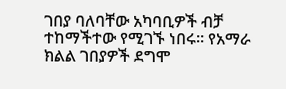ገበያ ባለባቸው አካባቢዎች ብቻ ተከማችተው የሚገኙ ነበሩ። የአማራ ክልል ገበያዎች ደግሞ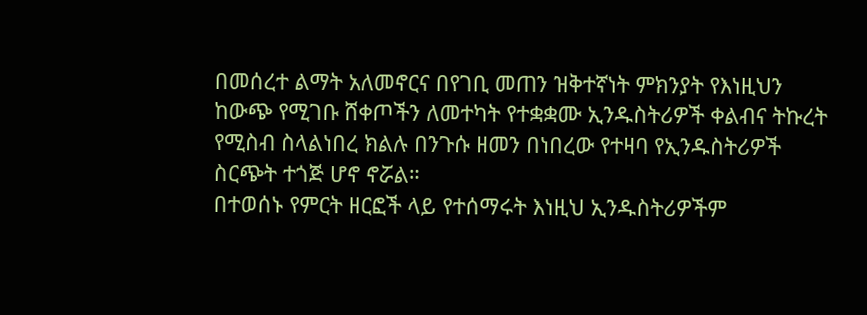በመሰረተ ልማት አለመኖርና በየገቢ መጠን ዝቅተኛነት ምክንያት የእነዚህን ከውጭ የሚገቡ ሸቀጦችን ለመተካት የተቋቋሙ ኢንዱስትሪዎች ቀልብና ትኩረት የሚስብ ስላልነበረ ክልሉ በንጉሱ ዘመን በነበረው የተዛባ የኢንዱስትሪዎች ስርጭት ተጎጅ ሆኖ ኖሯል።
በተወሰኑ የምርት ዘርፎች ላይ የተሰማሩት እነዚህ ኢንዱስትሪዎችም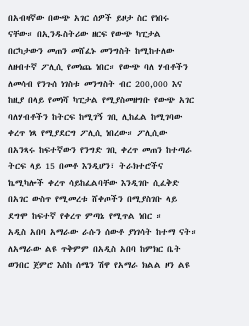በአብዛኛው በውጭ አገር ሰዎች ይዞታ ስር የነበሩ ናቸው። በኢንዱስትሪው ዘርፍ የውጭ ካፒታል በርካታውን መጠን መሸፈኑ መንግስት ከሚከተለው ለዘብተኛ ፖሊሲ የመነጨ ነበር። የውጭ ባለ ሃብቶችን ለመሳብ የንጉሰ ነገስቱ መንግስት ብር 200,000 እና ከዚያ በላይ የመነሻ ካፒታል የሚያስመዘግቡ የውጭ አገር ባለሃብቶችን ከትርፍ ከሚገኝ ገቢ ሊከፈል ከሚገባው ቀረጥ ነጻ የሚያደርግ ፖሊሲ ነበረው። ፖሊሲው በአንጻሩ ከፍተኛውን የንግድ ገቢ ቀረጥ መጠን ከተጣራ ትርፍ ላይ 15 በመቶ እንዲሆን፣ ትራክተሮችና ኬሚካሎች ቀረጥ ሳይከፈልባቸው እንዲገቡ ሲፈቅድ በአገር ውስጥ የሚመረቱ ሸቀጦችን በሚያስገቡ ላይ ደግሞ ከፍተኛ የቀረጥ ምጣኔ የሚጥል ነበር ።
አዲስ አበባ አማራው ራሱን ሰውቶ ያነገሳት ከተማ ናት። ለአማራው ልዩ ጥቅምም በአዲስ አበባ ከምክር ቤት ወንበር ጀምሮ እስከ ሰሜን ሽዋ የአማራ ክልል ዞን ልዩ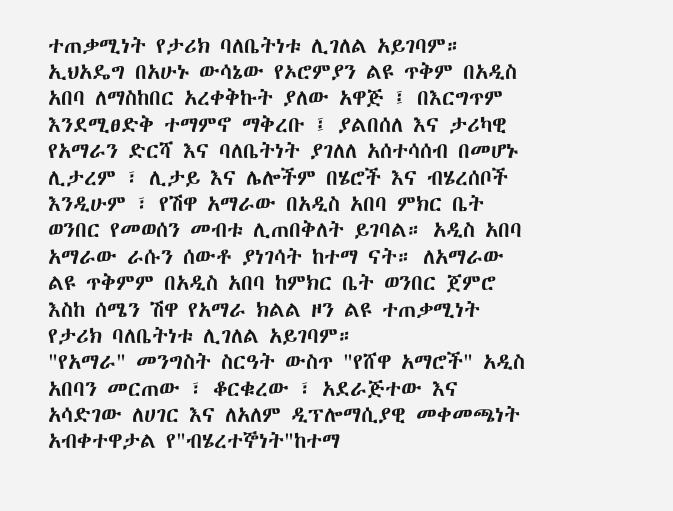ተጠቃሚነት የታሪክ ባለቤትነቱ ሊገለል አይገባም።
ኢህአዴግ በአሁኑ ውሳኔው የኦሮምያን ልዩ ጥቅም በአዲስ አበባ ለማስከበር አረቀቅኩት ያለው አዋጅ ፤ በእርግጥም እንደሚፀድቅ ተማምኖ ማቅረቡ ፤ ያልበሰለ እና ታሪካዊ የአማራን ድርሻ እና ባለቤትነት ያገለለ አሰተሳሰብ በመሆኑ ሊታረም ፣ ሊታይ እና ሌሎችም በሄሮች እና ብሄረሰቦች እንዲሁም ፣ የሽዋ አማራው በአዲስ አበባ ምክር ቤት ወንበር የመወሰን መብቱ ሊጠበቅለት ይገባል። አዲስ አበባ አማራው ራሱን ሰውቶ ያነገሳት ከተማ ናት። ለአማራው ልዩ ጥቅምም በአዲስ አበባ ከምክር ቤት ወንበር ጀምሮ እስከ ሰሜን ሽዋ የአማራ ክልል ዞን ልዩ ተጠቃሚነት የታሪክ ባለቤትነቱ ሊገለል አይገባም።
"የአማራ" መንግስት ስርዓት ውስጥ "የሸዋ አማሮች" አዲስ አበባን መርጠው ፣ ቆርቁረው ፣ አደራጅተው እና አሳድገው ለሀገር እና ለአለም ዲፕሎማሲያዊ መቀመጫነት አብቀተዋታል የ"ብሄረተኞነት"ከተማ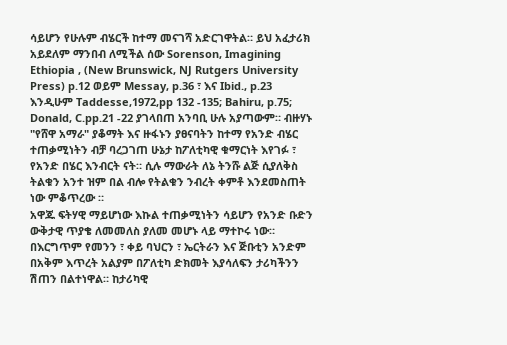ሳይሆን የሁሉም ብሄርች ከተማ መናገሻ አድርገዋትል። ይህ አፈታሪክ አይደለም ማንበብ ለሚችል ሰው Sorenson, Imagining Ethiopia , (New Brunswick, NJ Rutgers University Press) p.12 ወይም Messay, p.36 ፣ እና Ibid., p.23 እንዲሁም Taddesse,1972,pp 132 -135; Bahiru, p.75; Donald, C.pp.21 -22 ያገላበጠ አንባቢ ሁሉ አያጣውም። ብዙሃኑ "የሸዋ አማራ" ያቆማት እና ዙፋኑን ያፀናባትን ከተማ የአንድ ብሄር ተጠቃሚነትን ብቻ ባረጋገጠ ሁኔታ ከፖለቲካዊ ቁማርነት እየገፉ ፣ የአንድ በሄር እንብርት ናት። ሲሉ ማውራት ለኔ ትንሹ ልጅ ሲያለቅስ ትልቁን አንተ ዝም በል ብሎ የትልቁን ንብረት ቀምቶ እንደመስጠት ነው ምቆጥረው ።
አዋጁ ፍትሃዊ ማይሆነው እኩል ተጠቃሚነትን ሳይሆን የአንድ ቡድን ውቅታዊ ጥያቄ ለመመለስ ያለመ መሆኑ ላይ ማተኮሩ ነው። በእርግጥም የመንን ፣ ቀይ ባህርን ፣ ኤርትራን እና ጅቡቲን አንድም በአቅም እጥረት አልያም በፖለቲካ ድክመት እያሳለፍን ታሪካችንን ሽጠን በልተነዋል። ከታሪካዊ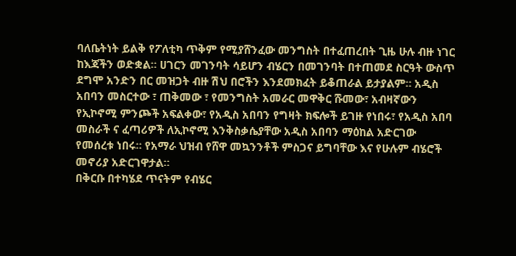ባለቤትነት ይልቅ የፖለቲካ ጥቅም የሚያሸንፈው መንግስት በተፈጠረበት ጊዜ ሁሉ ብዙ ነገር ከእጃችን ወድቋል። ሀገርን መገንባት ሳይሆን ብሄርን በመገንባት በተጠመደ ስርዓት ውስጥ ደግሞ አንድን በር መዝጋት ብዙ ሽህ በሮችን እንደመክፈት ይቆጠራል ይታያልም። አዲስ አበባን መስርተው ፣ ጠቅመው ፣ የመንግስት አመራር መዋቅር ሹመው፣ አብዛኛውን የኢኮኖሚ ምንጮች አፍልቀው፣ የአዲስ አበባን የግዛት ክፍሎች ይገዙ የነበሩ፣ የአዲስ አበባ መስራች ና ፈጣሪዎች ለኢኮኖሚ እንቅስቃሴያቸው አዲስ አበባን ማዕከል አድርገው የመሰረቱ ነበሩ። የአማራ ህዝብ የሸዋ መኳንንቶች ምስጋና ይግባቸው እና የሁሉም ብሄሮች መኖሪያ አድርገዋታል።
በቅርቡ በተካሄደ ጥናትም የብሄር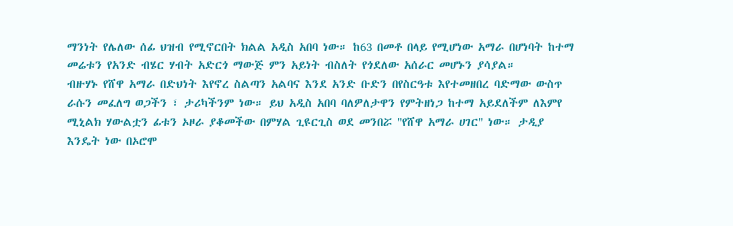ማንነት የሌለው ሰፊ ህዝብ የሚኖርበት ክልል አዲስ አበባ ነው። ከ63 በመቶ በላይ የሚሆነው አማራ በሆነባት ከተማ መሬቱን የአንድ ብሄር ሃብት አድርጎ ማውጅ ምን አይነት ብስለት የጎደለው አሰራር መሆኑን ያሳያል።
ብዙሃኑ የሸዋ አማራ በድህነት እየኖረ ስልጣን አልባና እንደ አንድ ቡድን በየስርዓቱ እየተመዘበረ ባድማው ውስጥ ራሱን መፈለግ ወጋችን ፣ ታሪካችንም ነው። ይህ አዲስ አበባ ባለዎለታዋን የምትዘነጋ ከተማ አይደለችም ለእምየ ሚኒልክ ሃውልቷን ፊቱን ኦዞራ ያቆመችው በምሃል ጊዩርጊስ ወደ መንበሯ "የሸዋ አማራ ሀገር" ነው። ታዲያ እንዴት ነው በኦሮሞ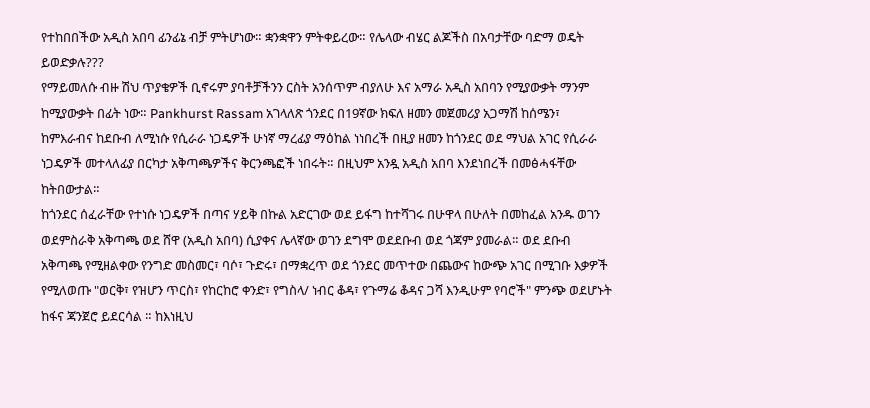የተከበበችው አዲስ አበባ ፊንፊኔ ብቻ ምትሆነው። ቋንቋዋን ምትቀይረው። የሌላው ብሄር ልጆችስ በአባታቸው ባድማ ወዴት ይወድቃሉ???
የማይመለሱ ብዙ ሽህ ጥያቄዎች ቢኖሩም ያባቶቻችንን ርስት አንሰጥም ብያለሁ እና አማራ አዲስ አበባን የሚያውቃት ማንም ከሚያውቃት በፊት ነው። Pankhurst Rassam አገላለጽ ጎንደር በ19ኛው ክፍለ ዘመን መጀመሪያ አጋማሽ ከሰሜን፣ ከምእራብና ከደቡብ ለሚነሱ የሲራራ ነጋዴዎች ሁነኛ ማረፊያ ማዕከል ነነበረች በዚያ ዘመን ከጎንደር ወደ ማህል አገር የሲራራ ነጋዴዎች መተላለፊያ በርካታ አቅጣጫዎችና ቅርንጫፎች ነበሩት። በዚህም አንዷ አዲስ አበባ እንደነበረች በመፅሓፋቸው ከትበውታል።
ከጎንደር ሰፈራቸው የተነሱ ነጋዴዎች በጣና ሃይቅ በኩል አድርገው ወደ ይፋግ ከተሻገሩ በሁዋላ በሁለት በመከፈል አንዱ ወገን ወደምስራቅ አቅጣጫ ወደ ሸዋ (አዲስ አበባ) ሲያቀና ሌላኛው ወገን ደግሞ ወደደቡብ ወደ ጎጃም ያመራል። ወደ ደቡብ አቅጣጫ የሚዘልቀው የንግድ መስመር፣ ባሶ፣ ጉድሩ፣ በማቋረጥ ወደ ጎንደር መጥተው በጨውና ከውጭ አገር በሚገቡ እቃዎች የሚለወጡ "ወርቅ፣ የዝሆን ጥርስ፣ የከርከሮ ቀንድ፣ የግስላ/ ነብር ቆዳ፣ የጉማሬ ቆዳና ጋሻ እንዲሁም የባሮች" ምንጭ ወደሆኑት ከፋና ጃንጀሮ ይደርሳል ። ከእነዚህ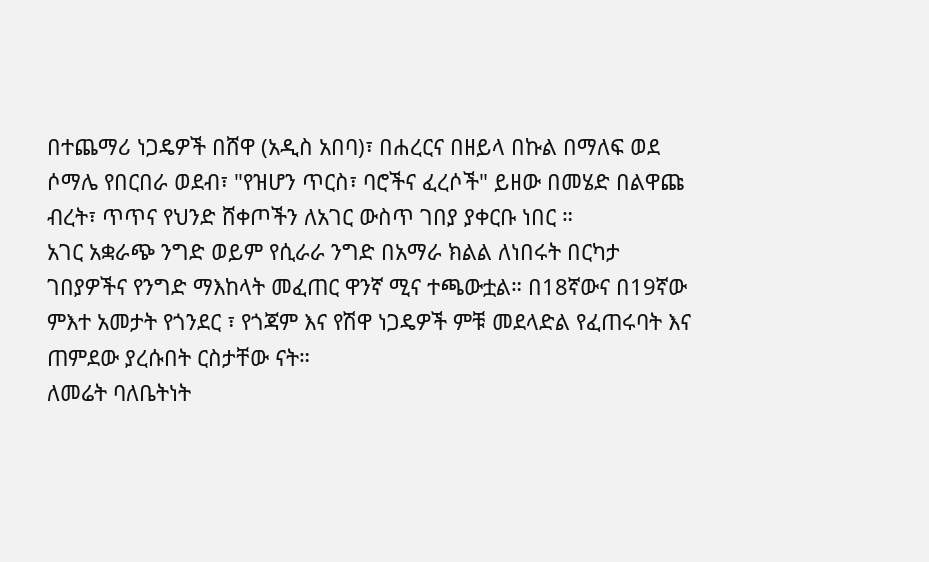በተጨማሪ ነጋዴዎች በሸዋ (አዲስ አበባ)፣ በሐረርና በዘይላ በኩል በማለፍ ወደ ሶማሌ የበርበራ ወደብ፣ "የዝሆን ጥርስ፣ ባሮችና ፈረሶች" ይዘው በመሄድ በልዋጩ ብረት፣ ጥጥና የህንድ ሸቀጦችን ለአገር ውስጥ ገበያ ያቀርቡ ነበር ።
አገር አቋራጭ ንግድ ወይም የሲራራ ንግድ በአማራ ክልል ለነበሩት በርካታ ገበያዎችና የንግድ ማእከላት መፈጠር ዋንኛ ሚና ተጫውቷል። በ18ኛውና በ19ኛው ምእተ አመታት የጎንደር ፣ የጎጃም እና የሽዋ ነጋዴዎች ምቹ መደላድል የፈጠሩባት እና ጠምደው ያረሱበት ርስታቸው ናት።
ለመሬት ባለቤትነት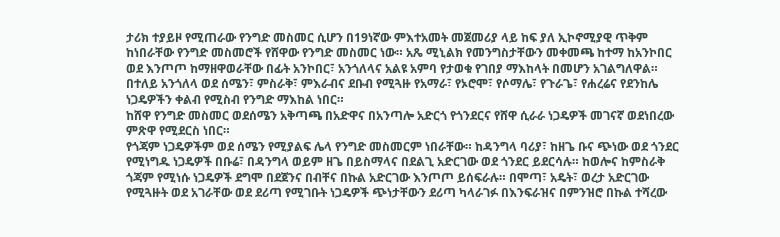ታሪክ ተያይዞ የሚጠራው የንግድ መስመር ሲሆን በ19ነኛው ምእተአመት መጀመሪያ ላይ ከፍ ያለ ኢኮኖሚያዊ ጥቅም ከነበራቸው የንግድ መስመሮች የሸዋው የንግድ መስመር ነው። አጼ ሚኒልክ የመንግስታቸውን መቀመጫ ከተማ ከአንኮበር ወደ እንጦጦ ከማዘዋወራቸው በፊት አንኮበር፣ አንጎለላና አልዩ አምባ የታወቁ የገበያ ማእከላት በመሆን አገልግለዋል። በተለይ አንጎለላ ወደ ሰሜን፣ ምስራቅ፣ ምእራብና ደቡብ የሚጓዙ የአማራ፣ የኦሮሞ፣ የሶማሌ፣ የጉራጌ፣ የሐረሬና የደንከሌ ነጋዴዎችን ቀልብ የሚስብ የንግድ ማእከል ነበር።
ከሸዋ የንግድ መስመር ወደሰሜን አቅጣጫ በአድዋና በአንጣሎ አድርጎ የጎንደርና የሸዋ ሲራራ ነጋዴዎች መገናኛ ወደነበረው ምጽዋ የሚደርስ ነበር።
የጎጃም ነጋዴዎችም ወደ ሰሜን የሚያልፍ ሌላ የንግድ መስመርም ነበራቸው። ከዳንግላ ባሪያ፣ ከዘጌ ቡና ጭነው ወደ ጎንደር የሚነግዱ ነጋዴዎች በቡሬ፣ በዳንግላ ወይም ዘጌ በይስማላና በደልጊ አድርገው ወደ ጎንደር ይደርሳሉ። ከወሎና ከምስራቅ ጎጃም የሚነሱ ነጋዴዎች ደግሞ በደጀንና በብቸና በኩል አድርገው እንጦጦ ይሰፍራሉ። በሞጣ፣ አዴት፣ ወረታ አድርገው የሚጓዙት ወደ አገራቸው ወደ ደሪጣ የሚገቡት ነጋዴዎች ጭነታቸውን ደሪጣ ካላራገፉ በእንፍራዝና በምንዝሮ በኩል ተሻረው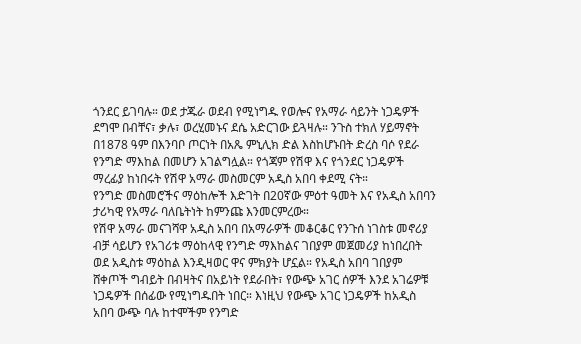ጎንደር ይገባሉ። ወደ ታጁራ ወደብ የሚነግዱ የወሎና የአማራ ሳይንት ነጋዴዎች ደግሞ በብቸና፣ ቃሉ፣ ወረሂመኑና ደሴ አድርገው ይጓዛሉ። ንጉስ ተክለ ሃይማኖት በ1878 ዓም በእንባቦ ጦርነት በአጼ ምኒሊክ ድል እስከሆኑበት ድረስ ባሶ የደራ የንግድ ማእከል በመሆን አገልግሏል። የጎጃም የሽዋ እና የጎንደር ነጋዴዎች ማረፊያ ከነበሩት የሽዋ አማራ መስመርም አዲስ አበባ ቀደሚ ናት።
የንግድ መስመሮችና ማዕከሎች እድገት በ20ኛው ምዕተ ዓመት እና የአዲስ አበባን ታሪካዊ የአማራ ባለቤትነት ከምንጩ እንመርምረው።
የሽዋ አማራ መናገሻዋ አዲስ አበባ በአማራዎች መቆርቆር የንጉሰ ነገስቱ መኖሪያ ብቻ ሳይሆን የአገሪቱ ማዕከላዊ የንግድ ማእከልና ገበያም መጀመሪያ ከነበረበት ወደ አዲስቱ ማዕከል እንዲዛወር ዋና ምክያት ሆኗል። የአዲስ አበባ ገበያም ሸቀጦች ግብይት በብዛትና በአይነት የደራበት፣ የውጭ አገር ሰዎች እንደ አገሬዎቹ ነጋዴዎች በሰፊው የሚነግዱበት ነበር። እነዚህ የውጭ አገር ነጋዴዎች ከአዲስ አበባ ውጭ ባሉ ከተሞችም የንግድ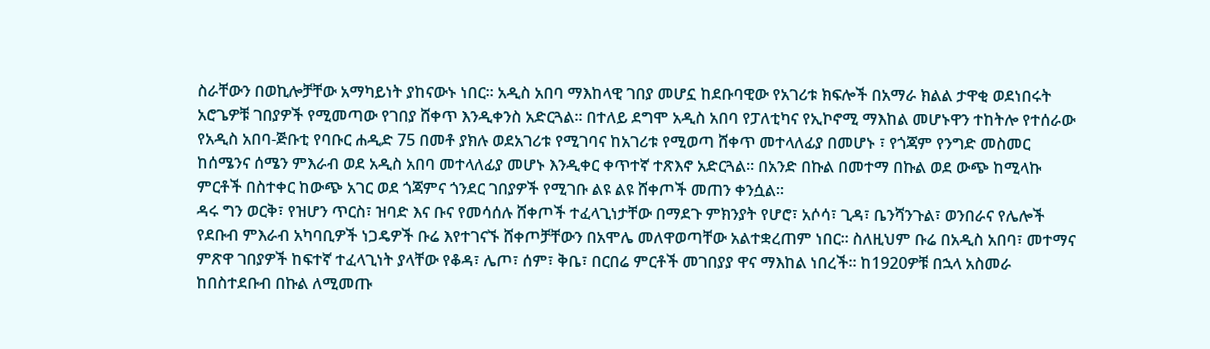ስራቸውን በወኪሎቻቸው አማካይነት ያከናውኑ ነበር። አዲስ አበባ ማእከላዊ ገበያ መሆኗ ከደቡባዊው የአገሪቱ ክፍሎች በአማራ ክልል ታዋቂ ወደነበሩት አሮጌዎቹ ገበያዎች የሚመጣው የገበያ ሸቀጥ እንዲቀንስ አድርጓል። በተለይ ደግሞ አዲስ አበባ የፓለቲካና የኢኮኖሚ ማእከል መሆኑዋን ተከትሎ የተሰራው የአዲስ አበባ-ጅቡቲ የባቡር ሐዲድ 75 በመቶ ያክሉ ወደአገሪቱ የሚገባና ከአገሪቱ የሚወጣ ሸቀጥ መተላለፊያ በመሆኑ ፣ የጎጃም የንግድ መስመር ከሰሜንና ሰሜን ምእራብ ወደ አዲስ አበባ መተላለፊያ መሆኑ እንዲቀር ቀጥተኛ ተጽእኖ አድርጓል። በአንድ በኩል በመተማ በኩል ወደ ውጭ ከሚላኩ ምርቶች በስተቀር ከውጭ አገር ወደ ጎጃምና ጎንደር ገበያዎች የሚገቡ ልዩ ልዩ ሸቀጦች መጠን ቀንሷል።
ዳሩ ግን ወርቅ፣ የዝሆን ጥርስ፣ ዝባድ እና ቡና የመሳሰሉ ሸቀጦች ተፈላጊነታቸው በማደጉ ምክንያት የሆሮ፣ አሶሳ፣ ጊዳ፣ ቤንሻንጉል፣ ወንበራና የሌሎች የደቡብ ምእራብ አካባቢዎች ነጋዴዎች ቡሬ እየተገናኙ ሸቀጦቻቸውን በአሞሌ መለዋወጣቸው አልተቋረጠም ነበር። ስለዚህም ቡሬ በአዲስ አበባ፣ መተማና ምጽዋ ገበያዎች ከፍተኛ ተፈላጊነት ያላቸው የቆዳ፣ ሌጦ፣ ሰም፣ ቅቤ፣ በርበሬ ምርቶች መገበያያ ዋና ማእከል ነበረች። ከ1920ዎቹ በኋላ አስመራ ከበስተደቡብ በኩል ለሚመጡ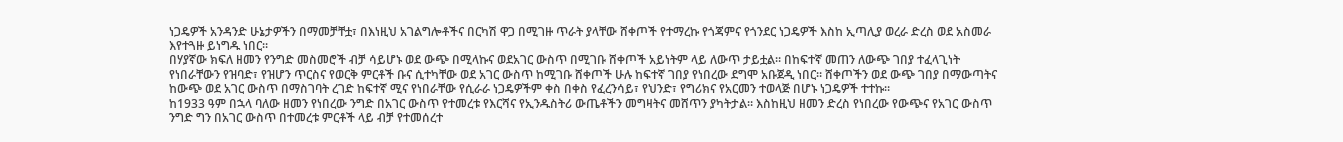ነጋዴዎች አንዳንድ ሁኔታዎችን በማመቻቸቷ፣ በእነዚህ አገልግሎቶችና በርካሽ ዋጋ በሚገዙ ጥራት ያላቸው ሸቀጦች የተማረኩ የጎጃምና የጎንደር ነጋዴዎች እስከ ኢጣሊያ ወረራ ድረስ ወደ አስመራ እየተጓዙ ይነግዱ ነበር።
በሃያኛው ክፍለ ዘመን የንግድ መስመሮች ብቻ ሳይሆኑ ወደ ውጭ በሚላኩና ወደአገር ውስጥ በሚገቡ ሸቀጦች አይነትም ላይ ለውጥ ታይቷል። በከፍተኛ መጠን ለውጭ ገበያ ተፈላጊነት የነበራቸውን የዝባድ፣ የዝሆን ጥርስና የወርቅ ምርቶች ቡና ሲተካቸው ወደ አገር ውስጥ ከሚገቡ ሸቀጦች ሁሉ ከፍተኛ ገበያ የነበረው ደግሞ አቡጀዲ ነበር። ሸቀጦችን ወደ ውጭ ገበያ በማውጣትና ከውጭ ወደ አገር ውስጥ በማስገባት ረገድ ከፍተኛ ሚና የነበራቸው የሲራራ ነጋዴዎችም ቀስ በቀስ የፈረንሳይ፣ የህንድ፣ የግሪክና የአርመን ተወላጅ በሆኑ ነጋዴዎች ተተኩ።
ከ1933 ዓም በኋላ ባለው ዘመን የነበረው ንግድ በአገር ውስጥ የተመረቱ የእርሻና የኢንዱስትሪ ውጤቶችን መግዛትና መሸጥን ያካትታል። እስከዚህ ዘመን ድረስ የነበረው የውጭና የአገር ውስጥ ንግድ ግን በአገር ውስጥ በተመረቱ ምርቶች ላይ ብቻ የተመሰረተ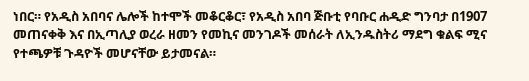ነበር። የአዲስ አበባና ሌሎች ከተሞች መቆርቆር፣ የአዲስ አበባ ጅቡቲ የባቡር ሐዲድ ግንባታ በ1907 መጠናቀቅ እና በኢጣሊያ ወረራ ዘመን የመኪና መንገዶች መሰራት ለኢንዱስትሪ ማደግ ቁልፍ ሚና የተጫዎቹ ጉዳዮች መሆናቸው ይታመናል።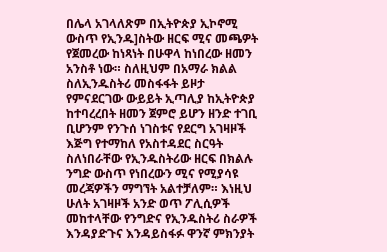በሌላ አገላለጽም በኢትዮጵያ ኢኮኖሚ ውስጥ የኢንዱ]ስትው ዘርፍ ሚና መጫዎት የጀመረው ከነጻነት በሁዋላ ከነበረው ዘመን አንስቶ ነው። ስለዚህም በአማራ ክልል ስለኢንዱስትሪ መስፋፋት ይዞታ የምናደርገው ውይይት ኢጣሊያ ከኢትዮጵያ ከተባረረበት ዘመን ጀምሮ ይሆን ዘንድ ተገቢ ቢሆንም የንጉሰ ነገስቱና የደርግ አገዛዞች እጅግ የተማከለ የአስተዳደር ስርዓት ስለነበራቸው የኢንዱስትሪው ዘርፍ በክልሉ ንግድ ውስጥ የነበረውን ሚና የሚያሳዩ መረጃዎችን ማግኘት አልተቻለም። እነዚህ ሁለት አገዛዞች አንድ ወጥ ፖሊሲዎች መከተላቸው የንግድና የኢንዱስትሪ ስራዎች እንዳያድጉና እንዳይስፋፉ ዋንኛ ምክንያት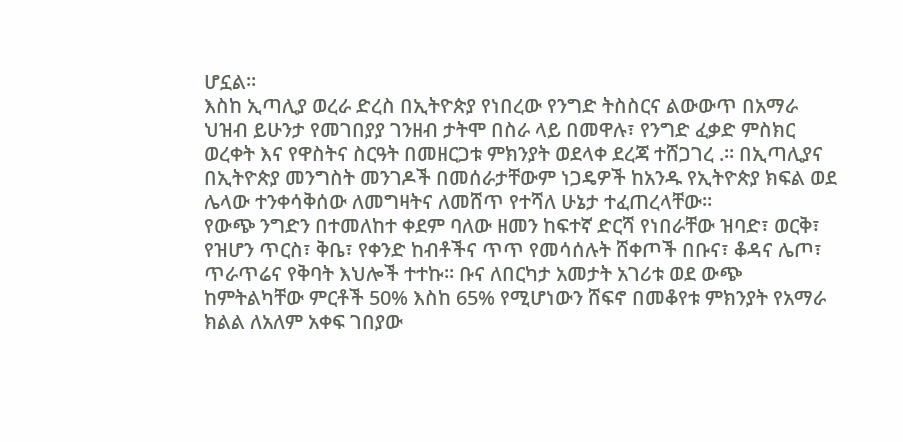ሆኗል።
እስከ ኢጣሊያ ወረራ ድረስ በኢትዮጵያ የነበረው የንግድ ትስስርና ልውውጥ በአማራ ህዝብ ይሁንታ የመገበያያ ገንዘብ ታትሞ በስራ ላይ በመዋሉ፣ የንግድ ፈቃድ ምስክር ወረቀት እና የዋስትና ስርዓት በመዘርጋቱ ምክንያት ወደላቀ ደረጃ ተሸጋገረ .። በኢጣሊያና በኢትዮጵያ መንግስት መንገዶች በመሰራታቸውም ነጋዴዎች ከአንዱ የኢትዮጵያ ክፍል ወደ ሌላው ተንቀሳቅሰው ለመግዛትና ለመሸጥ የተሻለ ሁኔታ ተፈጠረላቸው።
የውጭ ንግድን በተመለከተ ቀደም ባለው ዘመን ከፍተኛ ድርሻ የነበራቸው ዝባድ፣ ወርቅ፣ የዝሆን ጥርስ፣ ቅቤ፣ የቀንድ ከብቶችና ጥጥ የመሳሰሉት ሸቀጦች በቡና፣ ቆዳና ሌጦ፣ ጥራጥሬና የቅባት እህሎች ተተኩ። ቡና ለበርካታ አመታት አገሪቱ ወደ ውጭ ከምትልካቸው ምርቶች 50% እስከ 65% የሚሆነውን ሸፍኖ በመቆየቱ ምክንያት የአማራ ክልል ለአለም አቀፍ ገበያው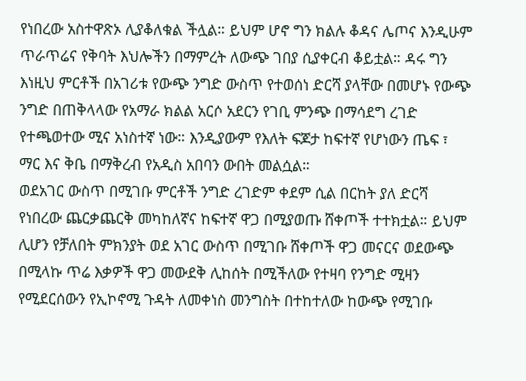የነበረው አስተዋጽኦ ሊያቆለቁል ችሏል። ይህም ሆኖ ግን ክልሉ ቆዳና ሌጦና እንዲሁም ጥራጥሬና የቅባት እህሎችን በማምረት ለውጭ ገበያ ሲያቀርብ ቆይቷል። ዳሩ ግን እነዚህ ምርቶች በአገሪቱ የውጭ ንግድ ውስጥ የተወሰነ ድርሻ ያላቸው በመሆኑ የውጭ ንግድ በጠቅላላው የአማራ ክልል አርሶ አደርን የገቢ ምንጭ በማሳደግ ረገድ የተጫወተው ሚና አነስተኛ ነው። እንዲያውም የእለት ፍጆታ ከፍተኛ የሆነውን ጤፍ ፣ ማር እና ቅቤ በማቅረብ የአዲስ አበባን ውበት መልሷል።
ወደአገር ውስጥ በሚገቡ ምርቶች ንግድ ረገድም ቀደም ሲል በርከት ያለ ድርሻ የነበረው ጨርቃጨርቅ መካከለኛና ከፍተኛ ዋጋ በሚያወጡ ሸቀጦች ተተክቷል። ይህም ሊሆን የቻለበት ምክንያት ወደ አገር ውስጥ በሚገቡ ሸቀጦች ዋጋ መናርና ወደውጭ በሚላኩ ጥሬ እቃዎች ዋጋ መውደቅ ሊከሰት በሚችለው የተዛባ የንግድ ሚዛን የሚደርሰውን የኢኮኖሚ ጉዳት ለመቀነስ መንግስት በተከተለው ከውጭ የሚገቡ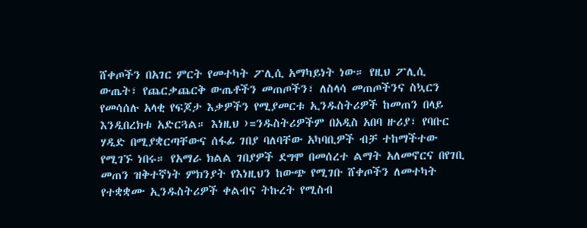ሸቀጦችን በአገር ምርት የመተካት ፖሊሲ አማካይነት ነው። የዚህ ፖሊሲ ውጤት፣ የጨርቃጨርቅ ውጤቶችን መጠጦችን፣ ለስላሳ መጠጦችንና ስኳርን የመሳሰሉ አላቂ የፍጆታ እቃዎችን የሚያመርቱ ኢንዱስትሪዎች ከመጠን በላይ እንዲበረክቱ አድርጓል። እነዚህ ›=ንዱስትሪዎችም በአዲስ አበባ ዙሪያ፣ የባቡር ሃዲድ በሚያቋርጣቸውና ሰፋፊ ገበያ ባለባቸው አካባቢዎች ብቻ ተከማችተው የሚገኙ ነበሩ። የአማራ ክልል ገበያዎች ደግሞ በመሰረተ ልማት አለመኖርና በየገቢ መጠን ዝቅተኛነት ምክንያት የእነዚህን ከውጭ የሚገቡ ሸቀጦችን ለመተካት የተቋቋሙ ኢንዱስትሪዎች ቀልብና ትኩረት የሚስብ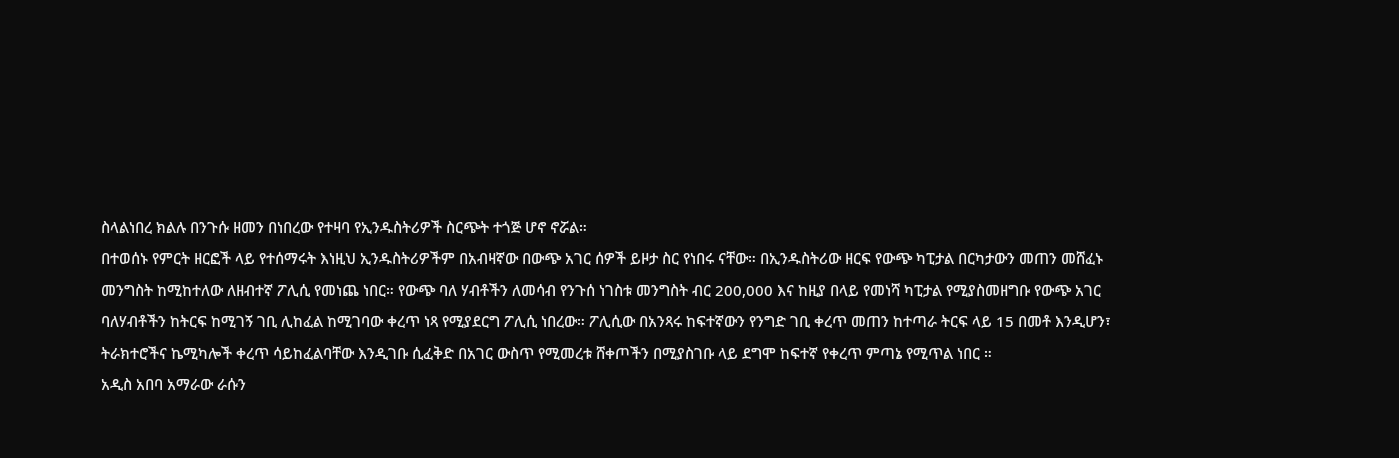ስላልነበረ ክልሉ በንጉሱ ዘመን በነበረው የተዛባ የኢንዱስትሪዎች ስርጭት ተጎጅ ሆኖ ኖሯል።
በተወሰኑ የምርት ዘርፎች ላይ የተሰማሩት እነዚህ ኢንዱስትሪዎችም በአብዛኛው በውጭ አገር ሰዎች ይዞታ ስር የነበሩ ናቸው። በኢንዱስትሪው ዘርፍ የውጭ ካፒታል በርካታውን መጠን መሸፈኑ መንግስት ከሚከተለው ለዘብተኛ ፖሊሲ የመነጨ ነበር። የውጭ ባለ ሃብቶችን ለመሳብ የንጉሰ ነገስቱ መንግስት ብር 200,000 እና ከዚያ በላይ የመነሻ ካፒታል የሚያስመዘግቡ የውጭ አገር ባለሃብቶችን ከትርፍ ከሚገኝ ገቢ ሊከፈል ከሚገባው ቀረጥ ነጻ የሚያደርግ ፖሊሲ ነበረው። ፖሊሲው በአንጻሩ ከፍተኛውን የንግድ ገቢ ቀረጥ መጠን ከተጣራ ትርፍ ላይ 15 በመቶ እንዲሆን፣ ትራክተሮችና ኬሚካሎች ቀረጥ ሳይከፈልባቸው እንዲገቡ ሲፈቅድ በአገር ውስጥ የሚመረቱ ሸቀጦችን በሚያስገቡ ላይ ደግሞ ከፍተኛ የቀረጥ ምጣኔ የሚጥል ነበር ።
አዲስ አበባ አማራው ራሱን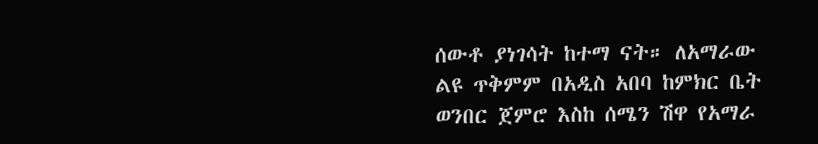ሰውቶ ያነገሳት ከተማ ናት። ለአማራው ልዩ ጥቅምም በአዲስ አበባ ከምክር ቤት ወንበር ጀምሮ እስከ ሰሜን ሽዋ የአማራ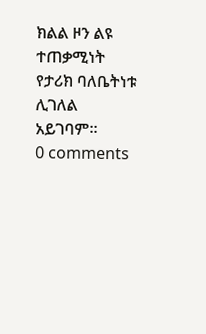ክልል ዞን ልዩ ተጠቃሚነት የታሪክ ባለቤትነቱ ሊገለል አይገባም።
0 comments